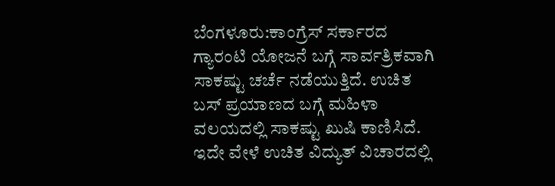ಬೆಂಗಳೂರು:ಕಾಂಗ್ರೆಸ್ ಸರ್ಕಾರದ ಗ್ಯಾರಂಟಿ ಯೋಜನೆ ಬಗ್ಗೆ ಸಾರ್ವತ್ರಿಕವಾಗಿ ಸಾಕಷ್ಟು ಚರ್ಚೆ ನಡೆಯುತ್ತಿದೆ. ಉಚಿತ ಬಸ್ ಪ್ರಯಾಣದ ಬಗ್ಗೆ ಮಹಿಳಾ ವಲಯದಲ್ಲಿ ಸಾಕಷ್ಟು ಖುಷಿ ಕಾಣಿಸಿದೆ. ಇದೇ ವೇಳೆ ಉಚಿತ ವಿದ್ಯುತ್ ವಿಚಾರದಲ್ಲಿ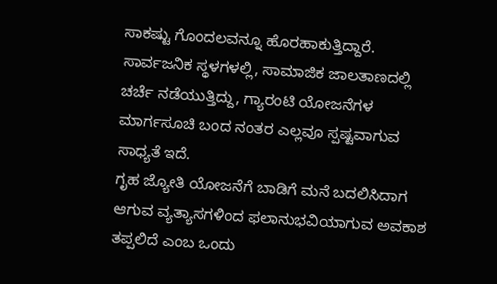ಸಾಕಷ್ಟು ಗೊಂದಲವನ್ನೂ ಹೊರಹಾಕುತ್ತಿದ್ದಾರೆ. ಸಾರ್ವಜನಿಕ ಸ್ಥಳಗಳಲ್ಲಿ, ಸಾಮಾಜಿಕ ಜಾಲತಾಣದಲ್ಲಿ ಚರ್ಚೆ ನಡೆಯುತ್ತಿದ್ದು, ಗ್ಯಾರಂಟಿ ಯೋಜನೆಗಳ ಮಾರ್ಗಸೂಚಿ ಬಂದ ನಂತರ ಎಲ್ಲವೂ ಸ್ಪಷ್ಟವಾಗುವ ಸಾಧ್ಯತೆ ಇದೆ.
ಗೃಹ ಜ್ಯೋತಿ ಯೋಜನೆಗೆ ಬಾಡಿಗೆ ಮನೆ ಬದಲಿಸಿದಾಗ ಆಗುವ ವ್ಯತ್ಯಾಸಗಳಿಂದ ಫಲಾನುಭವಿಯಾಗುವ ಅವಕಾಶ ತಪ್ಪಲಿದೆ ಎಂಬ ಒಂದು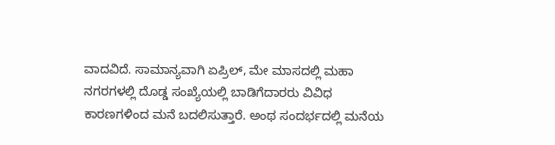ವಾದವಿದೆ. ಸಾಮಾನ್ಯವಾಗಿ ಏಪ್ರಿಲ್, ಮೇ ಮಾಸದಲ್ಲಿ ಮಹಾ ನಗರಗಳಲ್ಲಿ ದೊಡ್ಡ ಸಂಖ್ಯೆಯಲ್ಲಿ ಬಾಡಿಗೆದಾರರು ವಿವಿಧ ಕಾರಣಗಳಿಂದ ಮನೆ ಬದಲಿಸುತ್ತಾರೆ. ಅಂಥ ಸಂದರ್ಭದಲ್ಲಿ ಮನೆಯ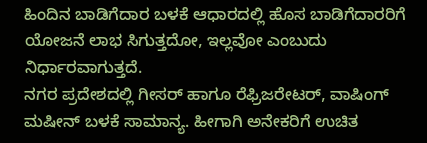ಹಿಂದಿನ ಬಾಡಿಗೆದಾರ ಬಳಕೆ ಆಧಾರದಲ್ಲಿ ಹೊಸ ಬಾಡಿಗೆದಾರರಿಗೆ ಯೋಜನೆ ಲಾಭ ಸಿಗುತ್ತದೋ, ಇಲ್ಲವೋ ಎಂಬುದು ನಿರ್ಧಾರವಾಗುತ್ತದೆ.
ನಗರ ಪ್ರದೇಶದಲ್ಲಿ ಗೀಸರ್ ಹಾಗೂ ರೆಫ್ರಿಜರೇಟರ್, ವಾಷಿಂಗ್ ಮಷೀನ್ ಬಳಕೆ ಸಾಮಾನ್ಯ. ಹೀಗಾಗಿ ಅನೇಕರಿಗೆ ಉಚಿತ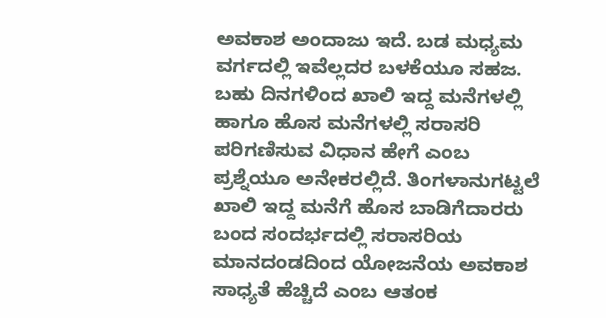ಅವಕಾಶ ಅಂದಾಜು ಇದೆ. ಬಡ ಮಧ್ಯಮ ವರ್ಗದಲ್ಲಿ ಇವೆಲ್ಲದರ ಬಳಕೆಯೂ ಸಹಜ. ಬಹು ದಿನಗಳಿಂದ ಖಾಲಿ ಇದ್ದ ಮನೆಗಳಲ್ಲಿ ಹಾಗೂ ಹೊಸ ಮನೆಗಳಲ್ಲಿ ಸರಾಸರಿ ಪರಿಗಣಿಸುವ ವಿಧಾನ ಹೇಗೆ ಎಂಬ ಪ್ರಶ್ನೆಯೂ ಅನೇಕರಲ್ಲಿದೆ. ತಿಂಗಳಾನುಗಟ್ಟಲೆ ಖಾಲಿ ಇದ್ದ ಮನೆಗೆ ಹೊಸ ಬಾಡಿಗೆದಾರರು ಬಂದ ಸಂದರ್ಭದಲ್ಲಿ ಸರಾಸರಿಯ ಮಾನದಂಡದಿಂದ ಯೋಜನೆಯ ಅವಕಾಶ ಸಾಧ್ಯತೆ ಹೆಚ್ಚಿದೆ ಎಂಬ ಆತಂಕ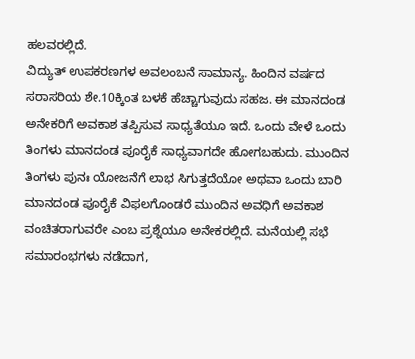ಹಲವರಲ್ಲಿದೆ.
ವಿದ್ಯುತ್ ಉಪಕರಣಗಳ ಅವಲಂಬನೆ ಸಾಮಾನ್ಯ. ಹಿಂದಿನ ವರ್ಷದ ಸರಾಸರಿಯ ಶೇ.10ಕ್ಕಿಂತ ಬಳಕೆ ಹೆಚ್ಚಾಗುವುದು ಸಹಜ. ಈ ಮಾನದಂಡ ಅನೇಕರಿಗೆ ಅವಕಾಶ ತಪ್ಪಿಸುವ ಸಾಧ್ಯತೆಯೂ ಇದೆ. ಒಂದು ವೇಳೆ ಒಂದು ತಿಂಗಳು ಮಾನದಂಡ ಪೂರೈಕೆ ಸಾಧ್ಯವಾಗದೇ ಹೋಗಬಹುದು. ಮುಂದಿನ ತಿಂಗಳು ಪುನಃ ಯೋಜನೆಗೆ ಲಾಭ ಸಿಗುತ್ತದೆಯೋ ಅಥವಾ ಒಂದು ಬಾರಿ ಮಾನದಂಡ ಪೂರೈಕೆ ವಿಫಲಗೊಂಡರೆ ಮುಂದಿನ ಅವಧಿಗೆ ಅವಕಾಶ ವಂಚಿತರಾಗುವರೇ ಎಂಬ ಪ್ರಶ್ನೆಯೂ ಅನೇಕರಲ್ಲಿದೆ. ಮನೆಯಲ್ಲಿ ಸಭೆ ಸಮಾರಂಭಗಳು ನಡೆದಾಗ,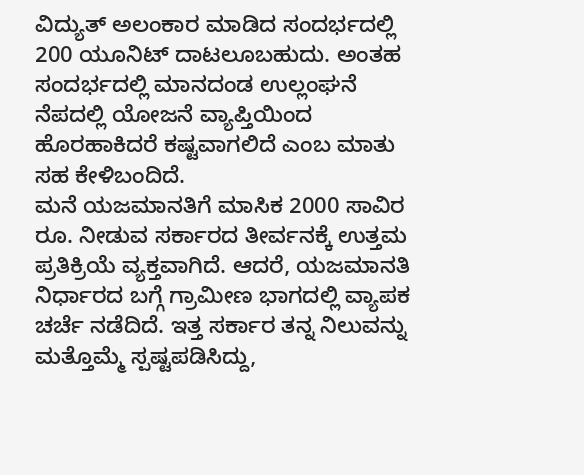ವಿದ್ಯುತ್ ಅಲಂಕಾರ ಮಾಡಿದ ಸಂದರ್ಭದಲ್ಲಿ 200 ಯೂನಿಟ್ ದಾಟಲೂಬಹುದು. ಅಂತಹ ಸಂದರ್ಭದಲ್ಲಿ ಮಾನದಂಡ ಉಲ್ಲಂಘನೆ ನೆಪದಲ್ಲಿ ಯೋಜನೆ ವ್ಯಾಪ್ತಿಯಿಂದ ಹೊರಹಾಕಿದರೆ ಕಷ್ಟವಾಗಲಿದೆ ಎಂಬ ಮಾತು ಸಹ ಕೇಳಿಬಂದಿದೆ.
ಮನೆ ಯಜಮಾನತಿಗೆ ಮಾಸಿಕ 2000 ಸಾವಿರ ರೂ. ನೀಡುವ ಸರ್ಕಾರದ ತೀರ್ವನಕ್ಕೆ ಉತ್ತಮ ಪ್ರತಿಕ್ರಿಯೆ ವ್ಯಕ್ತವಾಗಿದೆ. ಆದರೆ, ಯಜಮಾನತಿ ನಿರ್ಧಾರದ ಬಗ್ಗೆ ಗ್ರಾಮೀಣ ಭಾಗದಲ್ಲಿ ವ್ಯಾಪಕ ಚರ್ಚೆ ನಡೆದಿದೆ. ಇತ್ತ ಸರ್ಕಾರ ತನ್ನ ನಿಲುವನ್ನು ಮತ್ತೊಮ್ಮೆ ಸ್ಪಷ್ಟಪಡಿಸಿದ್ದು,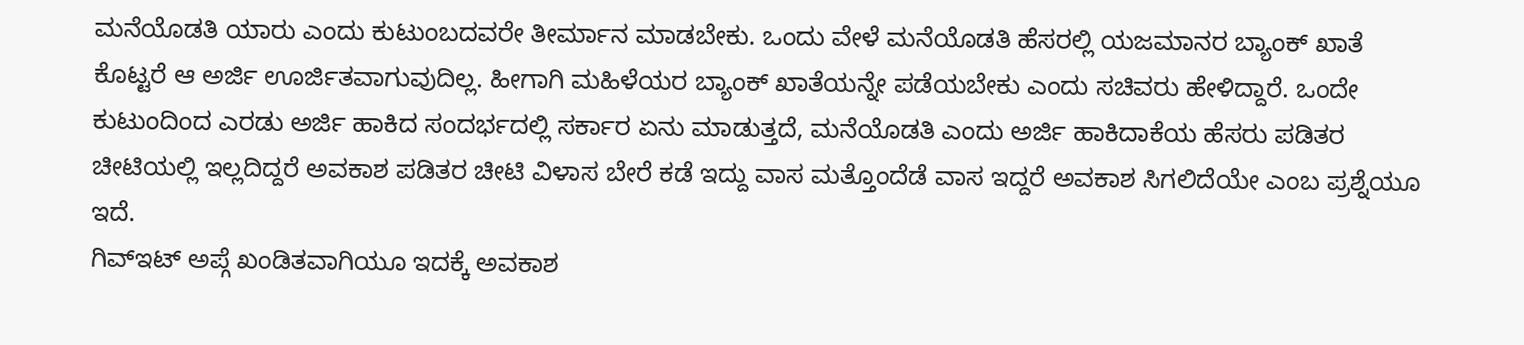ಮನೆಯೊಡತಿ ಯಾರು ಎಂದು ಕುಟುಂಬದವರೇ ತೀರ್ಮಾನ ಮಾಡಬೇಕು. ಒಂದು ವೇಳೆ ಮನೆಯೊಡತಿ ಹೆಸರಲ್ಲಿ ಯಜಮಾನರ ಬ್ಯಾಂಕ್ ಖಾತೆ ಕೊಟ್ಟರೆ ಆ ಅರ್ಜಿ ಊರ್ಜಿತವಾಗುವುದಿಲ್ಲ. ಹೀಗಾಗಿ ಮಹಿಳೆಯರ ಬ್ಯಾಂಕ್ ಖಾತೆಯನ್ನೇ ಪಡೆಯಬೇಕು ಎಂದು ಸಚಿವರು ಹೇಳಿದ್ದಾರೆ. ಒಂದೇ ಕುಟುಂದಿಂದ ಎರಡು ಅರ್ಜಿ ಹಾಕಿದ ಸಂದರ್ಭದಲ್ಲಿ ಸರ್ಕಾರ ಏನು ಮಾಡುತ್ತದೆ, ಮನೆಯೊಡತಿ ಎಂದು ಅರ್ಜಿ ಹಾಕಿದಾಕೆಯ ಹೆಸರು ಪಡಿತರ ಚೀಟಿಯಲ್ಲಿ ಇಲ್ಲದಿದ್ದರೆ ಅವಕಾಶ ಪಡಿತರ ಚೀಟಿ ವಿಳಾಸ ಬೇರೆ ಕಡೆ ಇದ್ದು ವಾಸ ಮತ್ತೊಂದೆಡೆ ವಾಸ ಇದ್ದರೆ ಅವಕಾಶ ಸಿಗಲಿದೆಯೇ ಎಂಬ ಪ್ರಶ್ನೆಯೂ ಇದೆ.
ಗಿವ್ಇಟ್ ಅಪ್ಗೆ ಖಂಡಿತವಾಗಿಯೂ ಇದಕ್ಕೆ ಅವಕಾಶ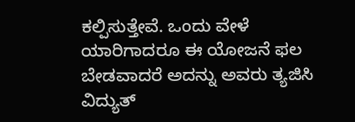ಕಲ್ಪಿಸುತ್ತೇವೆ. ಒಂದು ವೇಳೆ ಯಾರಿಗಾದರೂ ಈ ಯೋಜನೆ ಫಲ ಬೇಡವಾದರೆ ಅದನ್ನು ಅವರು ತ್ಯಜಿಸಿ ವಿದ್ಯುತ್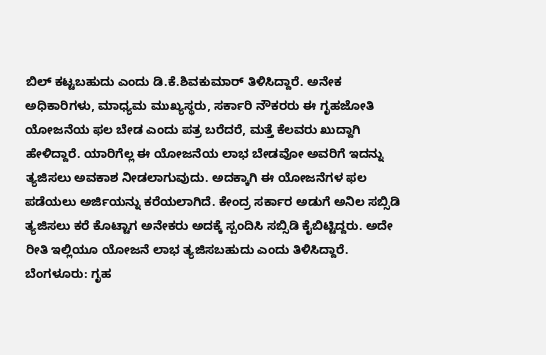ಬಿಲ್ ಕಟ್ಟಬಹುದು ಎಂದು ಡಿ.ಕೆ.ಶಿವಕುಮಾರ್ ತಿಳಿಸಿದ್ದಾರೆ. ಅನೇಕ ಅಧಿಕಾರಿಗಳು, ಮಾಧ್ಯಮ ಮುಖ್ಯಸ್ಥರು, ಸರ್ಕಾರಿ ನೌಕರರು ಈ ಗೃಹಜೋತಿ ಯೋಜನೆಯ ಫಲ ಬೇಡ ಎಂದು ಪತ್ರ ಬರೆದರೆ, ಮತ್ತೆ ಕೆಲವರು ಖುದ್ದಾಗಿ ಹೇಳಿದ್ದಾರೆ. ಯಾರಿಗೆಲ್ಲ ಈ ಯೋಜನೆಯ ಲಾಭ ಬೇಡವೋ ಅವರಿಗೆ ಇದನ್ನು ತ್ಯಜಿಸಲು ಅವಕಾಶ ನೀಡಲಾಗುವುದು. ಅದಕ್ಕಾಗಿ ಈ ಯೋಜನೆಗಳ ಫಲ ಪಡೆಯಲು ಅರ್ಜಿಯನ್ನು ಕರೆಯಲಾಗಿದೆ. ಕೇಂದ್ರ ಸರ್ಕಾರ ಅಡುಗೆ ಅನಿಲ ಸಬ್ಸಿಡಿ ತ್ಯಜಿಸಲು ಕರೆ ಕೊಟ್ಟಾಗ ಅನೇಕರು ಅದಕ್ಕೆ ಸ್ಪಂದಿಸಿ ಸಬ್ಸಿಡಿ ಕೈಬಿಟ್ಟಿದ್ದರು. ಅದೇ ರೀತಿ ಇಲ್ಲಿಯೂ ಯೋಜನೆ ಲಾಭ ತ್ಯಜಿಸಬಹುದು ಎಂದು ತಿಳಿಸಿದ್ದಾರೆ.
ಬೆಂಗಳೂರು: ಗೃಹ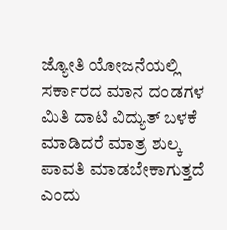ಜ್ಯೋತಿ ಯೋಜನೆಯಲ್ಲಿ ಸರ್ಕಾರದ ಮಾನ ದಂಡಗಳ ಮಿತಿ ದಾಟಿ ವಿದ್ಯುತ್ ಬಳಕೆ ಮಾಡಿದರೆ ಮಾತ್ರ ಶುಲ್ಕ ಪಾವತಿ ಮಾಡಬೇಕಾಗುತ್ತದೆ ಎಂದು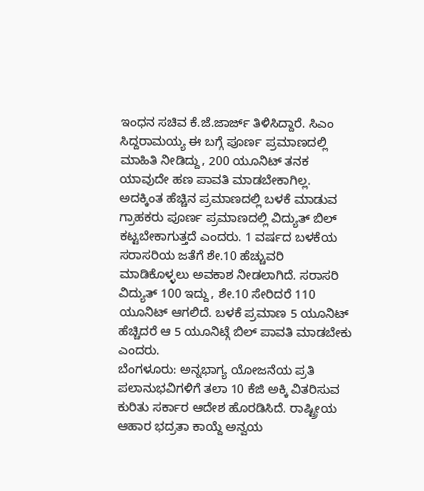ಇಂಧನ ಸಚಿವ ಕೆ.ಜೆ.ಜಾರ್ಜ್ ತಿಳಿಸಿದ್ದಾರೆ. ಸಿಎಂ ಸಿದ್ದರಾಮಯ್ಯ ಈ ಬಗ್ಗೆ ಪೂರ್ಣ ಪ್ರಮಾಣದಲ್ಲಿ ಮಾಹಿತಿ ನೀಡಿದ್ದು, 200 ಯೂನಿಟ್ ತನಕ ಯಾವುದೇ ಹಣ ಪಾವತಿ ಮಾಡಬೇಕಾಗಿಲ್ಲ. ಅದಕ್ಕಿಂತ ಹೆಚ್ಚಿನ ಪ್ರಮಾಣದಲ್ಲಿ ಬಳಕೆ ಮಾಡುವ ಗ್ರಾಹಕರು ಪೂರ್ಣ ಪ್ರಮಾಣದಲ್ಲಿ ವಿದ್ಯುತ್ ಬಿಲ್ ಕಟ್ಟಬೇಕಾಗುತ್ತದೆ ಎಂದರು. 1 ವರ್ಷದ ಬಳಕೆಯ ಸರಾಸರಿಯ ಜತೆಗೆ ಶೇ.10 ಹೆಚ್ಚುವರಿ ಮಾಡಿಕೊಳ್ಳಲು ಅವಕಾಶ ನೀಡಲಾಗಿದೆ. ಸರಾಸರಿ ವಿದ್ಯುತ್ 100 ಇದ್ದು, ಶೇ.10 ಸೇರಿದರೆ 110 ಯೂನಿಟ್ ಆಗಲಿದೆ. ಬಳಕೆ ಪ್ರಮಾಣ 5 ಯೂನಿಟ್ ಹೆಚ್ಚಿದರೆ ಆ 5 ಯೂನಿಟ್ಗೆ ಬಿಲ್ ಪಾವತಿ ಮಾಡಬೇಕು ಎಂದರು.
ಬೆಂಗಳೂರು: ಅನ್ನಭಾಗ್ಯ ಯೋಜನೆಯ ಪ್ರತಿ ಪಲಾನುಭವಿಗಳಿಗೆ ತಲಾ 10 ಕೆಜಿ ಅಕ್ಕಿ ವಿತರಿಸುವ ಕುರಿತು ಸರ್ಕಾರ ಆದೇಶ ಹೊರಡಿಸಿದೆ. ರಾಷ್ಟ್ರೀಯ ಆಹಾರ ಭದ್ರತಾ ಕಾಯ್ದೆ ಅನ್ವಯ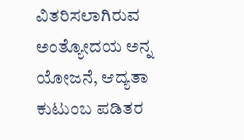ವಿತರಿಸಲಾಗಿರುವ ಅಂತ್ಯೋದಯ ಅನ್ನ ಯೋಜನೆ, ಆದ್ಯತಾ ಕುಟುಂಬ ಪಡಿತರ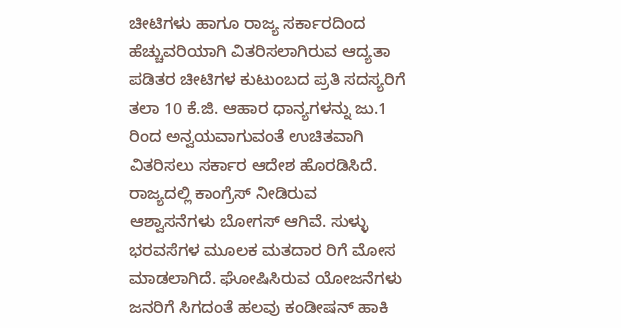ಚೀಟಿಗಳು ಹಾಗೂ ರಾಜ್ಯ ಸರ್ಕಾರದಿಂದ ಹೆಚ್ಚುವರಿಯಾಗಿ ವಿತರಿಸಲಾಗಿರುವ ಆದ್ಯತಾ ಪಡಿತರ ಚೀಟಿಗಳ ಕುಟುಂಬದ ಪ್ರತಿ ಸದಸ್ಯರಿಗೆ ತಲಾ 10 ಕೆ.ಜಿ. ಆಹಾರ ಧಾನ್ಯಗಳನ್ನು ಜು.1 ರಿಂದ ಅನ್ವಯವಾಗುವಂತೆ ಉಚಿತವಾಗಿ ವಿತರಿಸಲು ಸರ್ಕಾರ ಆದೇಶ ಹೊರಡಿಸಿದೆ.
ರಾಜ್ಯದಲ್ಲಿ ಕಾಂಗ್ರೆಸ್ ನೀಡಿರುವ ಆಶ್ವಾಸನೆಗಳು ಬೋಗಸ್ ಆಗಿವೆ. ಸುಳ್ಳು ಭರವಸೆಗಳ ಮೂಲಕ ಮತದಾರ ರಿಗೆ ಮೋಸ ಮಾಡಲಾಗಿದೆ. ಘೋಷಿಸಿರುವ ಯೋಜನೆಗಳು ಜನರಿಗೆ ಸಿಗದಂತೆ ಹಲವು ಕಂಡೀಷನ್ ಹಾಕಿ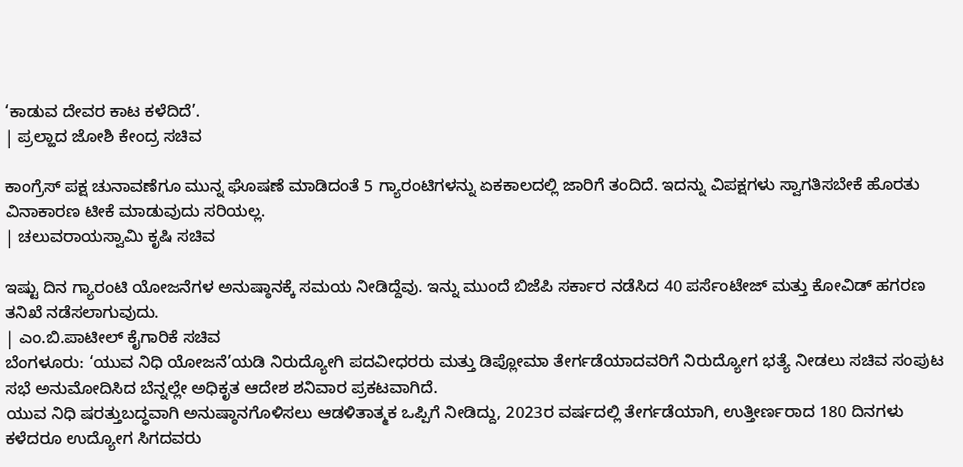‘ಕಾಡುವ ದೇವರ ಕಾಟ ಕಳೆದಿದೆ’.
| ಪ್ರಲ್ಹಾದ ಜೋಶಿ ಕೇಂದ್ರ ಸಚಿವ

ಕಾಂಗ್ರೆಸ್ ಪಕ್ಷ ಚುನಾವಣೆಗೂ ಮುನ್ನ ಘೊಷಣೆ ಮಾಡಿದಂತೆ 5 ಗ್ಯಾರಂಟಿಗಳನ್ನು ಏಕಕಾಲದಲ್ಲಿ ಜಾರಿಗೆ ತಂದಿದೆ. ಇದನ್ನು ವಿಪಕ್ಷಗಳು ಸ್ವಾಗತಿಸಬೇಕೆ ಹೊರತು ವಿನಾಕಾರಣ ಟೀಕೆ ಮಾಡುವುದು ಸರಿಯಲ್ಲ.
| ಚಲುವರಾಯಸ್ವಾಮಿ ಕೃಷಿ ಸಚಿವ

ಇಷ್ಟು ದಿನ ಗ್ಯಾರಂಟಿ ಯೋಜನೆಗಳ ಅನುಷ್ಠಾನಕ್ಕೆ ಸಮಯ ನೀಡಿದ್ದೆವು. ಇನ್ನು ಮುಂದೆ ಬಿಜೆಪಿ ಸರ್ಕಾರ ನಡೆಸಿದ 40 ಪರ್ಸೆಂಟೇಜ್ ಮತ್ತು ಕೋವಿಡ್ ಹಗರಣ ತನಿಖೆ ನಡೆಸಲಾಗುವುದು.
| ಎಂ.ಬಿ.ಪಾಟೀಲ್ ಕೈಗಾರಿಕೆ ಸಚಿವ
ಬೆಂಗಳೂರು: ‘ಯುವ ನಿಧಿ ಯೋಜನೆ’ಯಡಿ ನಿರುದ್ಯೋಗಿ ಪದವೀಧರರು ಮತ್ತು ಡಿಪ್ಲೋಮಾ ತೇರ್ಗಡೆಯಾದವರಿಗೆ ನಿರುದ್ಯೋಗ ಭತ್ಯೆ ನೀಡಲು ಸಚಿವ ಸಂಪುಟ ಸಭೆ ಅನುಮೋದಿಸಿದ ಬೆನ್ನಲ್ಲೇ ಅಧಿಕೃತ ಆದೇಶ ಶನಿವಾರ ಪ್ರಕಟವಾಗಿದೆ.
ಯುವ ನಿಧಿ ಷರತ್ತುಬದ್ಧವಾಗಿ ಅನುಷ್ಠಾನಗೊಳಿಸಲು ಆಡಳಿತಾತ್ಮಕ ಒಪ್ಪಿಗೆ ನೀಡಿದ್ದು, 2023ರ ವರ್ಷದಲ್ಲಿ ತೇರ್ಗಡೆಯಾಗಿ, ಉತ್ತೀರ್ಣರಾದ 180 ದಿನಗಳು ಕಳೆದರೂ ಉದ್ಯೋಗ ಸಿಗದವರು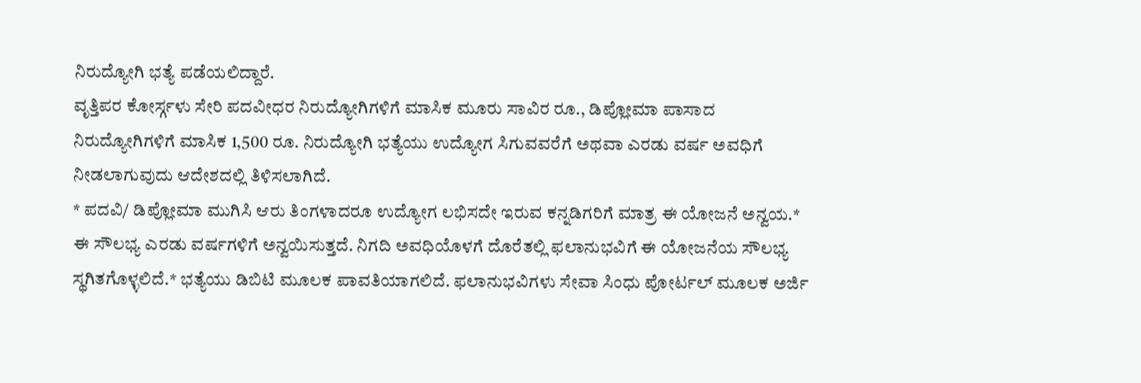ನಿರುದ್ಯೋಗಿ ಭತ್ಯೆ ಪಡೆಯಲಿದ್ದಾರೆ.
ವೃತ್ತಿಪರ ಕೋರ್ಸ್ಗಳು ಸೇರಿ ಪದವೀಧರ ನಿರುದ್ಯೋಗಿಗಳಿಗೆ ಮಾಸಿಕ ಮೂರು ಸಾವಿರ ರೂ., ಡಿಪ್ಲೋಮಾ ಪಾಸಾದ ನಿರುದ್ಯೋಗಿಗಳಿಗೆ ಮಾಸಿಕ 1,500 ರೂ. ನಿರುದ್ಯೋಗಿ ಭತ್ಯೆಯು ಉದ್ಯೋಗ ಸಿಗುವವರೆಗೆ ಅಥವಾ ಎರಡು ವರ್ಷ ಅವಧಿಗೆ ನೀಡಲಾಗುವುದು ಆದೇಶದಲ್ಲಿ ತಿಳಿಸಲಾಗಿದೆ.
* ಪದವಿ/ ಡಿಪ್ಲೋಮಾ ಮುಗಿಸಿ ಆರು ತಿಂಗಳಾದರೂ ಉದ್ಯೋಗ ಲಭಿಸದೇ ಇರುವ ಕನ್ನಡಿಗರಿಗೆ ಮಾತ್ರ ಈ ಯೋಜನೆ ಅನ್ವಯ.* ಈ ಸೌಲಭ್ಯ ಎರಡು ವರ್ಷಗಳಿಗೆ ಅನ್ವಯಿಸುತ್ತದೆ. ನಿಗದಿ ಅವಧಿಯೊಳಗೆ ದೊರೆತಲ್ಲಿ ಫಲಾನುಭವಿಗೆ ಈ ಯೋಜನೆಯ ಸೌಲಭ್ಯ ಸ್ಥಗಿತಗೊಳ್ಳಲಿದೆ.* ಭತ್ಯೆಯು ಡಿಬಿಟಿ ಮೂಲಕ ಪಾವತಿಯಾಗಲಿದೆ. ಫಲಾನುಭವಿಗಳು ಸೇವಾ ಸಿಂಧು ಪೋರ್ಟಲ್ ಮೂಲಕ ಅರ್ಜಿ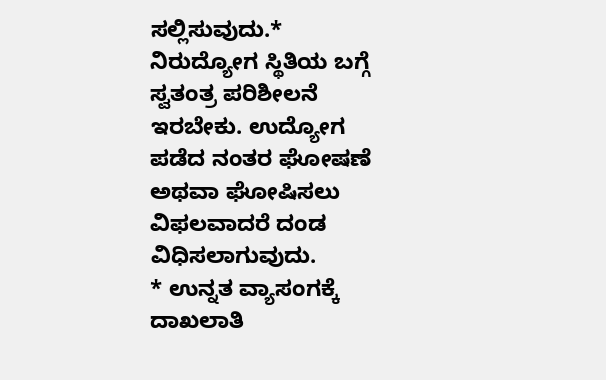ಸಲ್ಲಿಸುವುದು.* ನಿರುದ್ಯೋಗ ಸ್ಥಿತಿಯ ಬಗ್ಗೆ ಸ್ವತಂತ್ರ ಪರಿಶೀಲನೆ ಇರಬೇಕು. ಉದ್ಯೋಗ ಪಡೆದ ನಂತರ ಘೋಷಣೆ ಅಥವಾ ಘೋಷಿಸಲು ವಿಫಲವಾದರೆ ದಂಡ ವಿಧಿಸಲಾಗುವುದು.
* ಉನ್ನತ ವ್ಯಾಸಂಗಕ್ಕೆ ದಾಖಲಾತಿ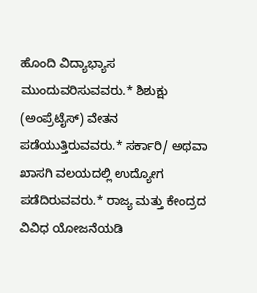ಹೊಂದಿ ವಿದ್ಯಾಭ್ಯಾಸ ಮುಂದುವರಿಸುವವರು.* ಶಿಶುಕ್ಷು (ಅಂಪ್ರೆಟೈಸ್) ವೇತನ ಪಡೆಯುತ್ತಿರುವವರು.* ಸರ್ಕಾರಿ/ ಅಥವಾ ಖಾಸಗಿ ವಲಯದಲ್ಲಿ ಉದ್ಯೋಗ ಪಡೆದಿರುವವರು.* ರಾಜ್ಯ ಮತ್ತು ಕೇಂದ್ರದ ವಿವಿಧ ಯೋಜನೆಯಡಿ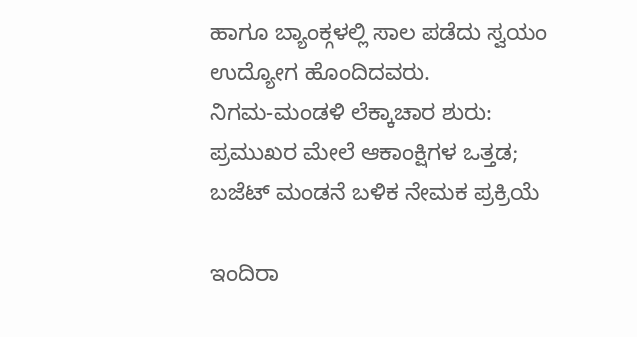ಹಾಗೂ ಬ್ಯಾಂಕ್ಗಳಲ್ಲಿ ಸಾಲ ಪಡೆದು ಸ್ವಯಂ ಉದ್ಯೋಗ ಹೊಂದಿದವರು.
ನಿಗಮ-ಮಂಡಳಿ ಲೆಕ್ಕಾಚಾರ ಶುರು: ಪ್ರಮುಖರ ಮೇಲೆ ಆಕಾಂಕ್ಷಿಗಳ ಒತ್ತಡ; ಬಜೆಟ್ ಮಂಡನೆ ಬಳಿಕ ನೇಮಕ ಪ್ರಕ್ರಿಯೆ

ಇಂದಿರಾ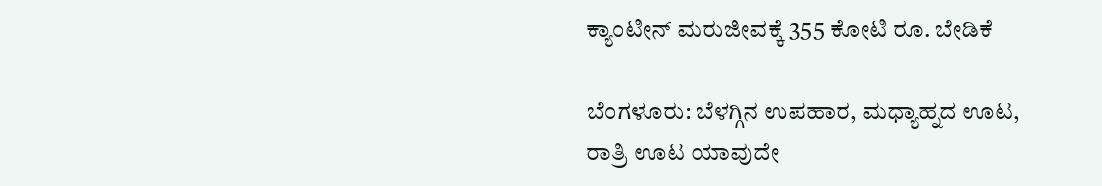ಕ್ಯಾಂಟೀನ್ ಮರುಜೀವಕ್ಕೆ 355 ಕೋಟಿ ರೂ. ಬೇಡಿಕೆ

ಬೆಂಗಳೂರು: ಬೆಳಗ್ಗಿನ ಉಪಹಾರ, ಮಧ್ಯಾಹ್ನದ ಊಟ, ರಾತ್ರಿ ಊಟ ಯಾವುದೇ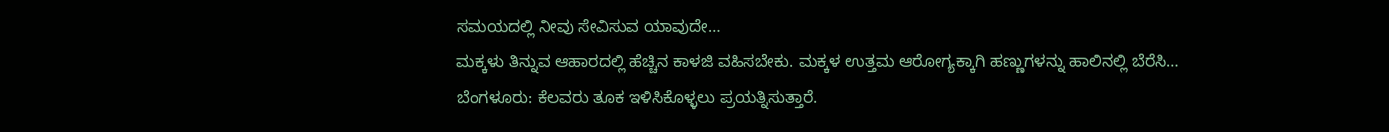ಸಮಯದಲ್ಲಿ ನೀವು ಸೇವಿಸುವ ಯಾವುದೇ…
ಮಕ್ಕಳು ತಿನ್ನುವ ಆಹಾರದಲ್ಲಿ ಹೆಚ್ಚಿನ ಕಾಳಜಿ ವಹಿಸಬೇಕು. ಮಕ್ಕಳ ಉತ್ತಮ ಆರೋಗ್ಯಕ್ಕಾಗಿ ಹಣ್ಣುಗಳನ್ನು ಹಾಲಿನಲ್ಲಿ ಬೆರೆಸಿ…
ಬೆಂಗಳೂರು: ಕೆಲವರು ತೂಕ ಇಳಿಸಿಕೊಳ್ಳಲು ಪ್ರಯತ್ನಿಸುತ್ತಾರೆ.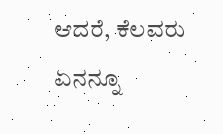ಆದರೆ, ಕೆಲವರು ಏನನ್ನೂ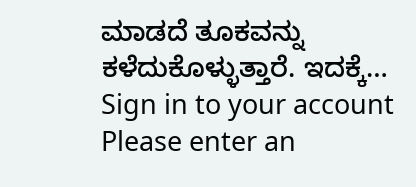ಮಾಡದೆ ತೂಕವನ್ನು ಕಳೆದುಕೊಳ್ಳುತ್ತಾರೆ. ಇದಕ್ಕೆ…
Sign in to your account
Please enter an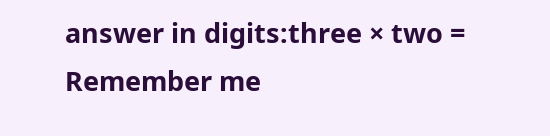answer in digits:three × two =
Remember me